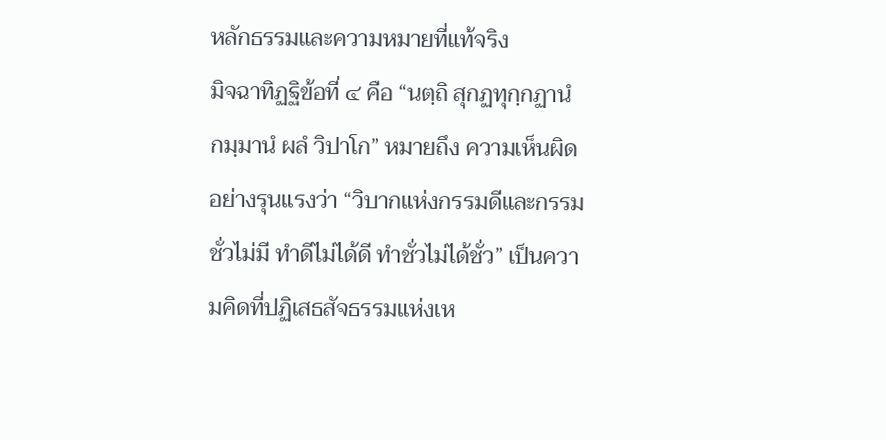หลักธรรมและความหมายที่แท้จริง
มิจฉาทิฏฐิข้อที่ ๔ คือ “นตฺถิ สุกฏทุกฺกฏานํ กมฺมานํ ผลํ วิปาโก” หมายถึง ความเห็นผิดอย่างรุนแรงว่า “วิบากแห่งกรรมดีและกรรมชั่วไม่มี ทำดีไม่ได้ดี ทำชั่วไม่ได้ชั่ว” เป็นความคิดที่ปฏิเสธสัจธรรมแห่งเห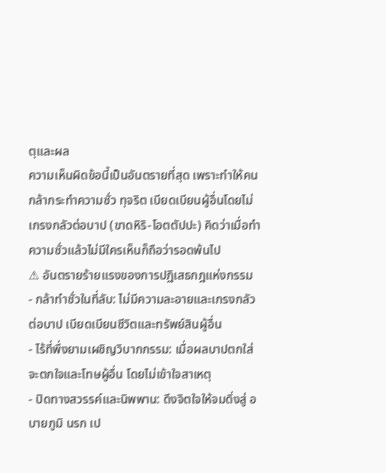ตุและผล
ความเห็นผิดข้อนี้เป็นอันตรายที่สุด เพราะทำให้คนกล้ากระทำความชั่ว ทุจริต เบียดเบียนผู้อื่นโดยไม่เกรงกลัวต่อบาป (ขาดหิริ-โอตตัปปะ) คิดว่าเมื่อทำความชั่วแล้วไม่มีใครเห็นก็ถือว่ารอดพ้นไป
⚠ อันตรายร้ายแรงของการปฏิเสธกฎแห่งกรรม
- กล้าทำชั่วในที่ลับ: ไม่มีความละอายและเกรงกลัวต่อบาป เบียดเบียนชีวิตและทรัพย์สินผู้อื่น
- ไร้ที่พึ่งยามเผชิญวิบากกรรม: เมื่อผลบาปตกใส่ จะตกใจและโทษผู้อื่น โดยไม่เข้าใจสาเหตุ
- ปิดทางสวรรค์และนิพพาน: ดึงจิตใจให้จมดิ่งสู่ อบายภูมิ นรก เป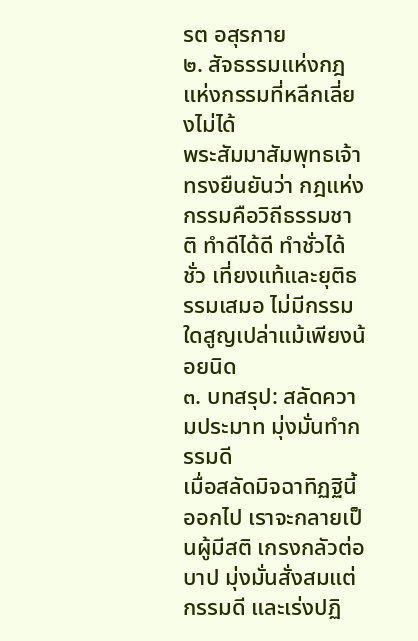รต อสุรกาย
๒. สัจธรรมแห่งกฎแห่งกรรมที่หลีกเลี่ยงไม่ได้
พระสัมมาสัมพุทธเจ้าทรงยืนยันว่า กฎแห่งกรรมคือวิถีธรรมชาติ ทำดีได้ดี ทำชั่วได้ชั่ว เที่ยงแท้และยุติธรรมเสมอ ไม่มีกรรมใดสูญเปล่าแม้เพียงน้อยนิด
๓. บทสรุป: สลัดความประมาท มุ่งมั่นทำกรรมดี
เมื่อสลัดมิจฉาทิฏฐินี้ออกไป เราจะกลายเป็นผู้มีสติ เกรงกลัวต่อบาป มุ่งมั่นสั่งสมแต่กรรมดี และเร่งปฏิ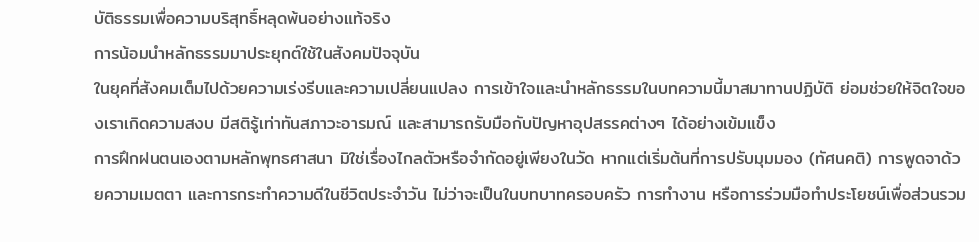บัติธรรมเพื่อความบริสุทธิ์หลุดพ้นอย่างแท้จริง
การน้อมนำหลักธรรมมาประยุกต์ใช้ในสังคมปัจจุบัน
ในยุคที่สังคมเต็มไปด้วยความเร่งรีบและความเปลี่ยนแปลง การเข้าใจและนำหลักธรรมในบทความนี้มาสมาทานปฏิบัติ ย่อมช่วยให้จิตใจของเราเกิดความสงบ มีสติรู้เท่าทันสภาวะอารมณ์ และสามารถรับมือกับปัญหาอุปสรรคต่างๆ ได้อย่างเข้มแข็ง
การฝึกฝนตนเองตามหลักพุทธศาสนา มิใช่เรื่องไกลตัวหรือจำกัดอยู่เพียงในวัด หากแต่เริ่มต้นที่การปรับมุมมอง (ทัศนคติ) การพูดจาด้วยความเมตตา และการกระทำความดีในชีวิตประจำวัน ไม่ว่าจะเป็นในบทบาทครอบครัว การทำงาน หรือการร่วมมือทำประโยชน์เพื่อส่วนรวม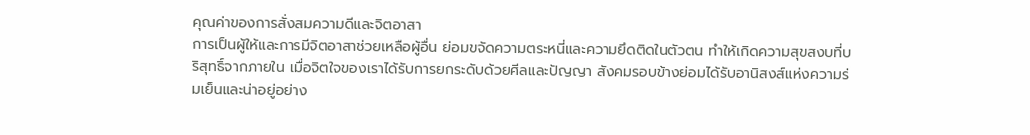คุณค่าของการสั่งสมความดีและจิตอาสา
การเป็นผู้ให้และการมีจิตอาสาช่วยเหลือผู้อื่น ย่อมขจัดความตระหนี่และความยึดติดในตัวตน ทำให้เกิดความสุขสงบที่บริสุทธิ์จากภายใน เมื่อจิตใจของเราได้รับการยกระดับด้วยศีลและปัญญา สังคมรอบข้างย่อมได้รับอานิสงส์แห่งความร่มเย็นและน่าอยู่อย่าง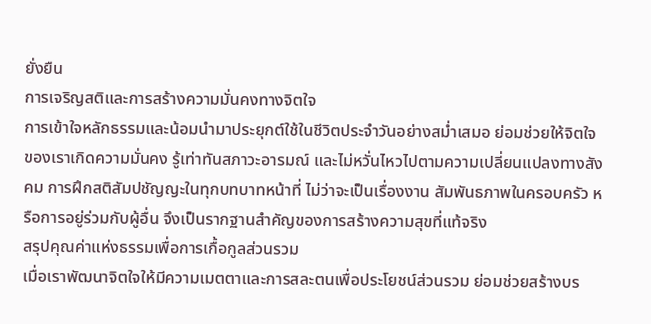ยั่งยืน
การเจริญสติและการสร้างความมั่นคงทางจิตใจ
การเข้าใจหลักธรรมและน้อมนำมาประยุกต์ใช้ในชีวิตประจำวันอย่างสม่ำเสมอ ย่อมช่วยให้จิตใจของเราเกิดความมั่นคง รู้เท่าทันสภาวะอารมณ์ และไม่หวั่นไหวไปตามความเปลี่ยนแปลงทางสังคม การฝึกสติสัมปชัญญะในทุกบทบาทหน้าที่ ไม่ว่าจะเป็นเรื่องงาน สัมพันธภาพในครอบครัว หรือการอยู่ร่วมกับผู้อื่น จึงเป็นรากฐานสำคัญของการสร้างความสุขที่แท้จริง
สรุปคุณค่าแห่งธรรมเพื่อการเกื้อกูลส่วนรวม
เมื่อเราพัฒนาจิตใจให้มีความเมตตาและการสละตนเพื่อประโยชน์ส่วนรวม ย่อมช่วยสร้างบร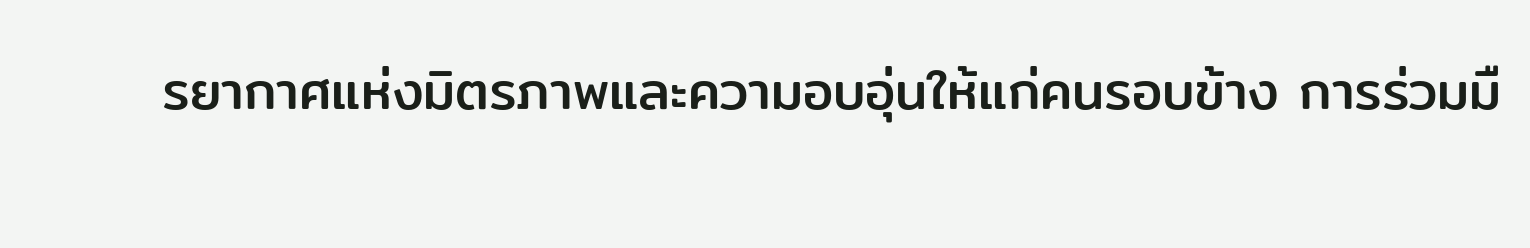รยากาศแห่งมิตรภาพและความอบอุ่นให้แก่คนรอบข้าง การร่วมมื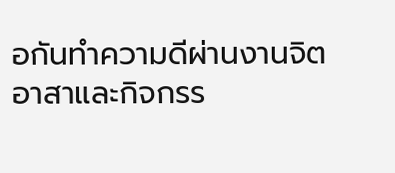อกันทำความดีผ่านงานจิตอาสาและกิจกรร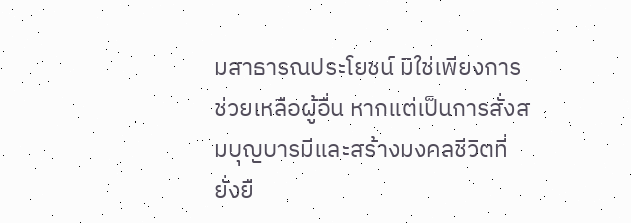มสาธารณประโยชน์ มิใช่เพียงการช่วยเหลือผู้อื่น หากแต่เป็นการสั่งสมบุญบารมีและสร้างมงคลชีวิตที่ยั่งยื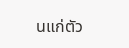นแก่ตัว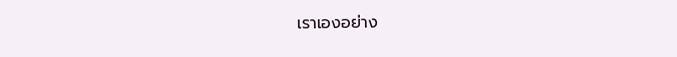เราเองอย่าง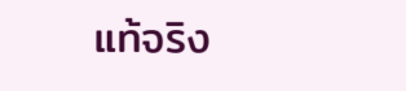แท้จริง